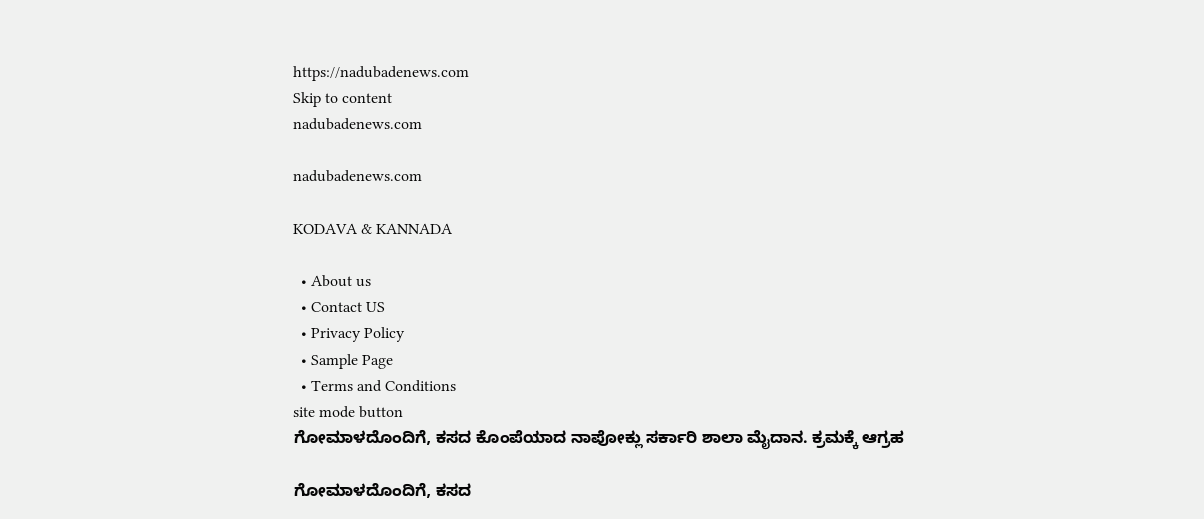https://nadubadenews.com
Skip to content
nadubadenews.com

nadubadenews.com

KODAVA & KANNADA

  • About us
  • Contact US
  • Privacy Policy
  • Sample Page
  • Terms and Conditions
site mode button
ಗೋಮಾಳದೊಂದಿಗೆ, ಕಸದ ಕೊಂಪೆಯಾದ ನಾಪೋಕ್ಲು ಸರ್ಕಾರಿ ಶಾಲಾ ಮೈದಾನ. ಕ್ರಮಕ್ಕೆ ಆಗ್ರಹ

ಗೋಮಾಳದೊಂದಿಗೆ, ಕಸದ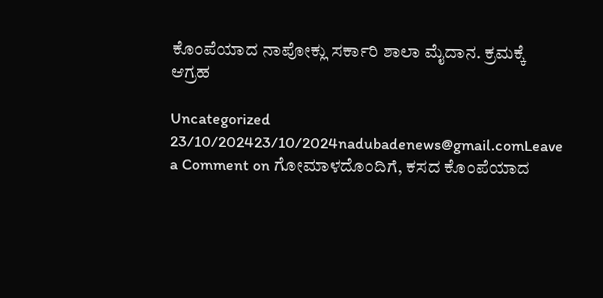ಕೊಂಪೆಯಾದ ನಾಪೋಕ್ಲು ಸರ್ಕಾರಿ ಶಾಲಾ ಮೈದಾನ. ಕ್ರಮಕ್ಕೆ ಆಗ್ರಹ

Uncategorized
23/10/202423/10/2024nadubadenews@gmail.comLeave a Comment on ಗೋಮಾಳದೊಂದಿಗೆ, ಕಸದ ಕೊಂಪೆಯಾದ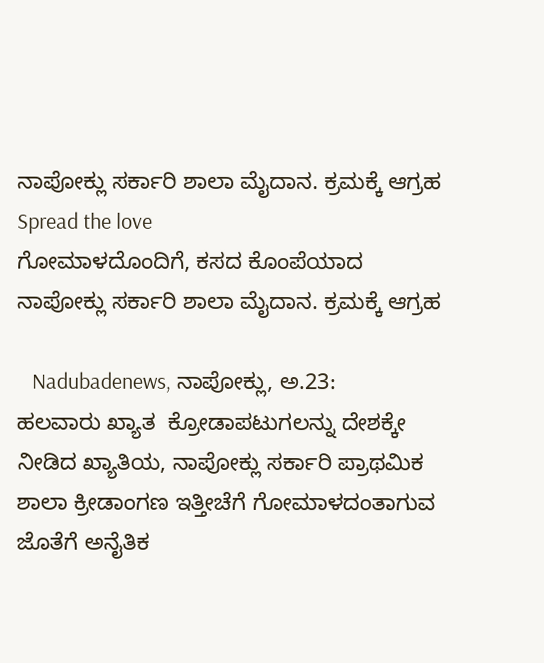ನಾಪೋಕ್ಲು ಸರ್ಕಾರಿ ಶಾಲಾ ಮೈದಾನ. ಕ್ರಮಕ್ಕೆ ಆಗ್ರಹ
Spread the love
ಗೋಮಾಳದೊಂದಿಗೆ, ಕಸದ ಕೊಂಪೆಯಾದ ನಾಪೋಕ್ಲು ಸರ್ಕಾರಿ ಶಾಲಾ ಮೈದಾನ. ಕ್ರಮಕ್ಕೆ ಆಗ್ರಹ

   Nadubadenews, ನಾಪೋಕ್ಲು, ಅ.23:            ಹಲವಾರು ಖ್ಯಾತ  ಕ್ರೋಡಾಪಟುಗಲನ್ನು ದೇಶಕ್ಕೇ ನೀಡಿದ ಖ್ಯಾತಿಯ, ನಾಪೋಕ್ಲು ಸರ್ಕಾರಿ ಪ್ರಾಥಮಿಕ ಶಾಲಾ ಕ್ರೀಡಾಂಗಣ ಇತ್ತೀಚೆಗೆ ಗೋಮಾಳದಂತಾಗುವ ಜೊತೆಗೆ ಅನೈತಿಕ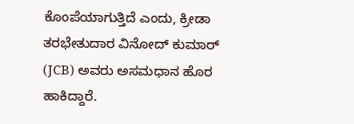ಕೊಂಪೆಯಾಗುತ್ತಿದೆ ಎಂದು, ಕ್ರೀಡಾ ತರಭೇತುದಾರ ವಿನೋದ್ ಕುಮಾರ್ (JCB) ಅವರು ಅಸಮಧಾನ ಹೊರ ಹಾಕಿದ್ದಾರೆ.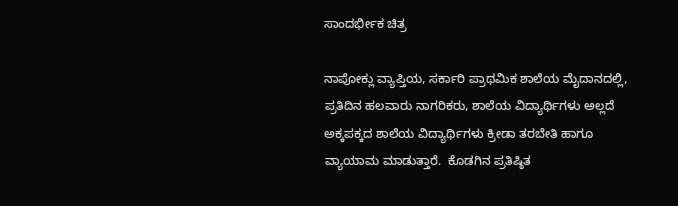ಸಾಂದರ್ಭೀಕ ಚಿತ್ರ

ನಾಪೋಕ್ಲು ವ್ಯಾಪ್ತಿಯ, ಸರ್ಕಾರಿ ಪ್ರಾಥಮಿಕ ಶಾಲೆಯ ಮೈದಾನದಲ್ಲಿ, ಪ್ರತಿದಿನ ಹಲವಾರು ನಾಗರಿಕರು, ಶಾಲೆಯ ವಿದ್ಯಾರ್ಥಿಗಳು ಅಲ್ಲದೆ ಅಕ್ಕಪಕ್ಕದ ಶಾಲೆಯ ವಿದ್ಯಾರ್ಥಿಗಳು ಕ್ರೀಡಾ ತರಬೇತಿ ಹಾಗೂ ವ್ಯಾಯಾಮ ಮಾಡುತ್ತಾರೆ.  ಕೊಡಗಿನ ಪ್ರತಿಷ್ಠಿತ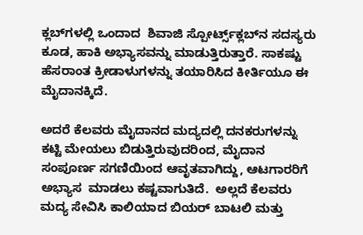ಕ್ಲಬ್‌ಗಳಲ್ಲಿ ಒಂದಾದ  ಶಿವಾಜಿ ಸ್ಪೋರ್ಟ್ಸ್‌ಕ್ಲಬ್‌ನ ಸದಸ್ಯರು ಕೂಡ, ಹಾಕಿ ಅಭ್ಯಾಸವನ್ನು ಮಾಡುತ್ತಿರುತ್ತಾರೆ. ಸಾಕಷ್ಟು ಹೆಸರಾಂತ ಕ್ರೀಡಾಳುಗಳನ್ನು ತಯಾರಿಸಿದ ಕೀರ್ತಿಯೂ ಈ ಮೈದಾನಕ್ಕಿದೆ.

ಅದರೆ ಕೆಲವರು ಮೈದಾನದ ಮದ್ಯದಲ್ಲಿ ದನಕರುಗಳನ್ನು ಕಟ್ಟಿ ಮೇಯಲು ಬಿಡುತ್ತಿರುವುದರಿಂದ, ಮೈದಾನ ಸಂಪೂರ್ಣ ಸಗಣಿಯಿಂದ ಆವೃತವಾಗಿದ್ದು, ಆಟಗಾರರಿಗೆ ಅಭ್ಯಾಸ  ಮಾಡಲು ಕಷ್ಟವಾಗುತಿದೆ.  ಅಲ್ಲದೆ ಕೆಲವರು ಮದ್ಯ ಸೇವಿಸಿ ಕಾಲಿಯಾದ ಬಿಯರ್ ಬಾಟಲಿ ಮತ್ತು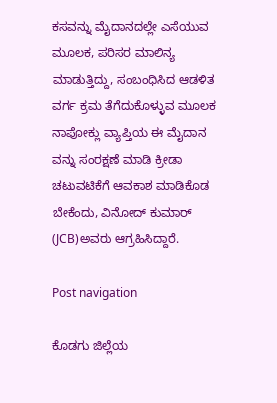ಕಸವನ್ನು ಮೈದಾನದಲ್ಲೇ ಎಸೆಯುವ ಮೂಲಕ, ಪರಿಸರ ಮಾಲಿನ್ಯ ಮಾಡುತ್ತಿದ್ದು, ಸಂಬಂಧಿಸಿದ ಆಡಳಿತ ವರ್ಗ ಕ್ರಮ ತೆಗೆದುಕೊಳ್ಳುವ ಮೂಲಕ ನಾಪೋಕ್ಲು ವ್ಯಾಪ್ತಿಯ ಈ ಮೈದಾನ ವನ್ನು ಸಂರಕ್ಷಣೆ ಮಾಡಿ ಕ್ರೀಡಾ  ಚಟುವಟಿಕೆಗೆ ಆವಕಾಶ ಮಾಡಿಕೊಡ ಬೇಕೆಂದು, ವಿನೋದ್ ಕುಮಾರ್ (JCB)ಅವರು ಆಗ್ರಹಿಸಿದ್ದಾರೆ.

Post navigation

ಕೊಡಗು ಜಿಲ್ಲೆಯ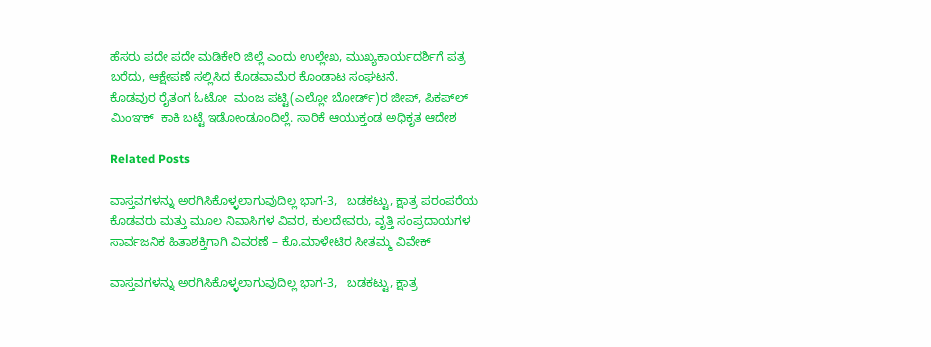ಹೆಸರು ಪದೇ ಪದೇ ಮಡಿಕೇರಿ ಜಿಲ್ಲೆ ಎಂದು ಉಲ್ಲೇಖ, ಮುಖ್ಯಕಾರ್ಯದರ್ಶಿಗೆ ಪತ್ರ ಬರೆದು, ಆಕ್ಷೇಪಣೆ ಸಲ್ಲಿಸಿದ ಕೊಡವಾಮೆರ ಕೊಂಡಾಟ ಸಂಘಟನೆ.
ಕೊಡವುರ ರೈತಂಗ ಓಟೋ  ಮಂಜ ಪಟ್ಟಿ(ಎಲ್ಲೋ ಬೋರ್ಡ್)ರ ಜೀಪ್‌, ಪಿಕಪ್‌ಲ್‌ ಮಿಂಞಕ್‌  ಕಾಕಿ ಬಟ್ಟೆ ಇಡೋಂಡೂಂದಿಲ್ಲೆ. ಸಾರಿಕೆ ಆಯುಕ್ತಂಡ ಅಧಿಕೃತ ಆದೇಶ

Related Posts

ವಾಸ್ತವಗಳನ್ನು ಅರಗಿಸಿಕೊಳ್ಳಲಾಗುವುದಿಲ್ಲ ಭಾಗ-3,   ಬಡಕಟ್ಟು, ಕ್ಷಾತ್ರ ಪರಂಪರೆಯ ಕೊಡವರು ಮತ್ತು ಮೂಲ ನಿವಾಸಿಗಳ ವಿವರ, ಕುಲದೇವರು, ವೃತ್ತಿ ಸಂಪ್ರದಾಯಗಳ ಸಾರ್ವಜನಿಕ ಹಿತಾಶಕ್ತಿಗಾಗಿ ವಿವರಣೆ – ಕೊ.ಮಾಳೇಟಿರ ಸೀತಮ್ಮ ವಿವೇಕ್

ವಾಸ್ತವಗಳನ್ನು ಅರಗಿಸಿಕೊಳ್ಳಲಾಗುವುದಿಲ್ಲ ಭಾಗ-3,   ಬಡಕಟ್ಟು, ಕ್ಷಾತ್ರ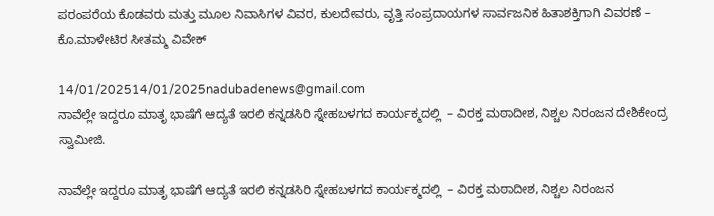ಪರಂಪರೆಯ ಕೊಡವರು ಮತ್ತು ಮೂಲ ನಿವಾಸಿಗಳ ವಿವರ, ಕುಲದೇವರು, ವೃತ್ತಿ ಸಂಪ್ರದಾಯಗಳ ಸಾರ್ವಜನಿಕ ಹಿತಾಶಕ್ತಿಗಾಗಿ ವಿವರಣೆ – ಕೊ.ಮಾಳೇಟಿರ ಸೀತಮ್ಮ ವಿವೇಕ್

14/01/202514/01/2025nadubadenews@gmail.com
ನಾವೆಲ್ಲೇ ಇದ್ದರೂ ಮಾತೃ ಭಾಷೆಗೆ ಆದ್ಯತೆ ಇರಲಿ ಕನ್ನಡಸಿರಿ ಸ್ನೇಹಬಳಗದ ಕಾರ್ಯಕ್ಮದಲ್ಲಿ  – ವಿರಕ್ತ ಮಠಾದೀಶ, ನಿಶ್ಚಲ ನಿರಂಜನ ದೇಶಿಕೇಂದ್ರ ಸ್ವಾಮೀಜಿ.

ನಾವೆಲ್ಲೇ ಇದ್ದರೂ ಮಾತೃ ಭಾಷೆಗೆ ಆದ್ಯತೆ ಇರಲಿ ಕನ್ನಡಸಿರಿ ಸ್ನೇಹಬಳಗದ ಕಾರ್ಯಕ್ಮದಲ್ಲಿ  – ವಿರಕ್ತ ಮಠಾದೀಶ, ನಿಶ್ಚಲ ನಿರಂಜನ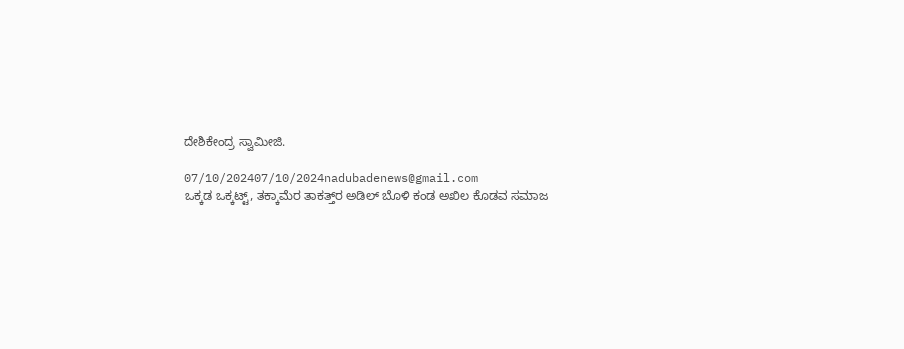ದೇಶಿಕೇಂದ್ರ ಸ್ವಾಮೀಜಿ.

07/10/202407/10/2024nadubadenews@gmail.com
ಒಕ್ಕಡ ಒಕ್ಕಟ್ಟ್‌, ತಕ್ಕಾಮೆರ ತಾಕತ್ತ್‌ರ ಅಡಿಲ್‌ ಬೊಳಿ ಕಂಡ ಅಖಿಲ ಕೊಡವ ಸಮಾಜ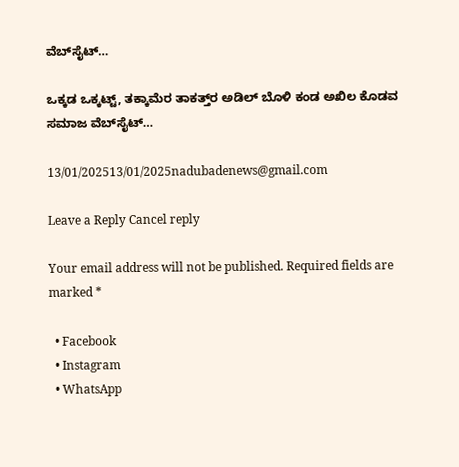ವೆಬ್‌ಸೈಟ್…

ಒಕ್ಕಡ ಒಕ್ಕಟ್ಟ್‌, ತಕ್ಕಾಮೆರ ತಾಕತ್ತ್‌ರ ಅಡಿಲ್‌ ಬೊಳಿ ಕಂಡ ಅಖಿಲ ಕೊಡವ ಸಮಾಜ ವೆಬ್‌ಸೈಟ್…

13/01/202513/01/2025nadubadenews@gmail.com

Leave a Reply Cancel reply

Your email address will not be published. Required fields are marked *

  • Facebook
  • Instagram
  • WhatsApp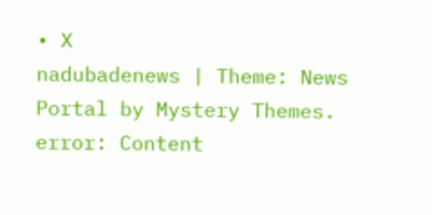• X
nadubadenews | Theme: News Portal by Mystery Themes.
error: Content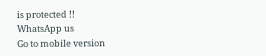is protected !!
WhatsApp us
Go to mobile version